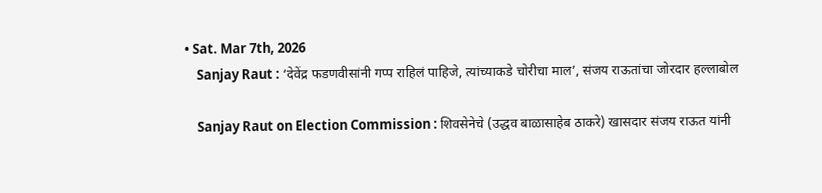• Sat. Mar 7th, 2026
    Sanjay Raut : ‘देवेंद्र फडणवीसांनी गप्प राहिलं पाहिजे, त्यांच्याकडे चोरीचा माल’, संजय राऊतांचा जोरदार हल्लाबोल

    Sanjay Raut on Election Commission : शिवसेनेचे (उद्धव बाळासाहेब ठाकरे) खासदार संजय राऊत यांनी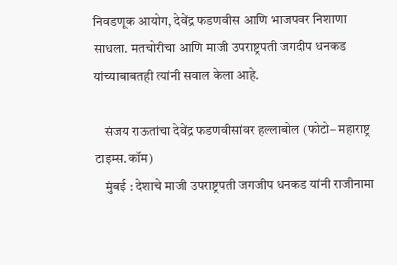निवडणूक आयोग, देवेंद्र फडणवीस आणि भाजपवर निशाणा साधला. मतचोरीचा आणि माजी उपराष्ट्रपती जगदीप धनकड यांच्याबाबतही त्यांनी सवाल केला आहे.

    संजय राऊतांचा देवेंद्र फडणवीसांवर हल्लाबोल (फोटो– महाराष्ट्र टाइम्स.कॉम)
    मुंबई : देशाचे माजी उपराष्ट्रपती जगजीप धनकड यांनी राजीनामा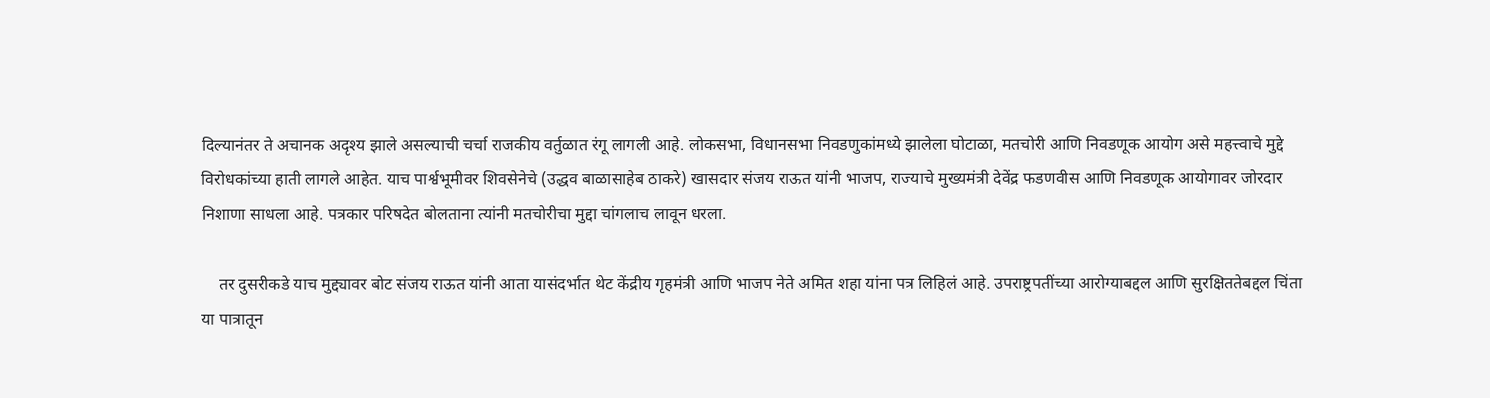दिल्यानंतर ते अचानक अदृश्य झाले असल्याची चर्चा राजकीय वर्तुळात रंगू लागली आहे. लोकसभा, विधानसभा निवडणुकांमध्ये झालेला घोटाळा, मतचोरी आणि निवडणूक आयोग असे महत्त्वाचे मुद्दे विरोधकांच्या हाती लागले आहेत. याच पार्श्वभूमीवर शिवसेनेचे (उद्धव बाळासाहेब ठाकरे) खासदार संजय राऊत यांनी भाजप, राज्याचे मुख्यमंत्री देवेंद्र फडणवीस आणि निवडणूक आयोगावर जोरदार निशाणा साधला आहे. पत्रकार परिषदेत बोलताना त्यांनी मतचोरीचा मुद्दा चांगलाच लावून धरला.

    तर दुसरीकडे याच मुद्द्यावर बोट संजय राऊत यांनी आता यासंदर्भात थेट केंद्रीय गृहमंत्री आणि भाजप नेते अमित शहा यांना पत्र लिहिलं आहे. उपराष्ट्रपतींच्या आरोग्याबद्दल आणि सुरक्षिततेबद्दल चिंता या पात्रातून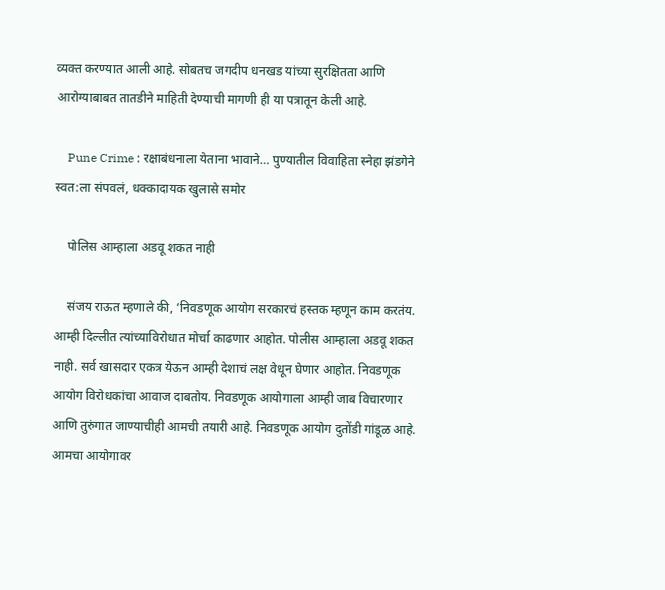व्यक्त करण्यात आली आहे. सोबतच जगदीप धनखड यांच्या सुरक्षितता आणि आरोग्याबाबत तातडीने माहिती देण्याची मागणी ही या पत्रातून केली आहे.

    Pune Crime : रक्षाबंधनाला येताना भावाने… पुण्यातील विवाहिता स्नेहा झंडगेने स्वत:ला संपवलं, धक्कादायक खुलासे समोर

    पोलिस आम्हाला अडवू शकत नाही

    संजय राऊत म्हणाले की, ‘निवडणूक आयोग सरकारचं हस्तक म्हणून काम करतंय. आम्ही दिल्लीत त्यांच्याविरोधात मोर्चा काढणार आहोत. पोलीस आम्हाला अडवू शकत नाही. सर्व खासदार एकत्र येऊन आम्ही देशाचं लक्ष वेधून घेणार आहोत. निवडणूक आयोग विरोधकांचा आवाज दाबतोय. निवडणूक आयोगाला आम्ही जाब विचारणार आणि तुरुंगात जाण्याचीही आमची तयारी आहे. निवडणूक आयोग दुतोंडी गांडूळ आहे. आमचा आयोगावर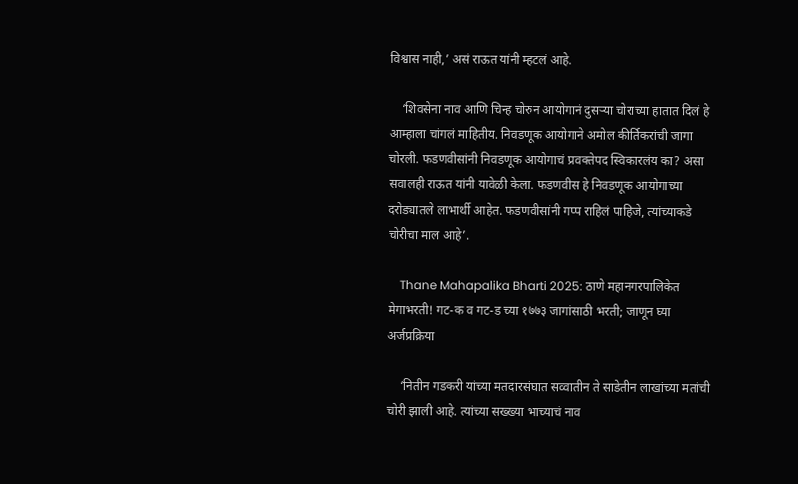विश्वास नाही,’ असं राऊत यांनी म्हटलं आहे.

    ‘शिवसेना नाव आणि चिन्ह चोरुन आयोगानं दुसऱ्या चोराच्या हातात दिलं हे आम्हाला चांगलं माहितीय. निवडणूक आयोगाने अमोल कीर्तिकरांची जागा चोरली. फडणवीसांनी निवडणूक आयोगाचं प्रवक्तेपद स्विकारलंय का? असा सवालही राऊत यांनी यावेळी केला. फडणवीस हे निवडणूक आयोगाच्या दरोड्यातले लाभार्थी आहेत. फडणवीसांनी गप्प राहिलं पाहिजे, त्यांच्याकडे चोरीचा माल आहे’.

    Thane Mahapalika Bharti 2025: ठाणे महानगरपालिकेत मेगाभरती! गट-क व गट-ड च्या १७७३ जागांसाठी भरती; जाणून घ्या अर्जप्रक्रिया

    ‘नितीन गडकरी यांच्या मतदारसंघात सव्वातीन ते साडेतीन लाखांच्या मतांची चोरी झाली आहे. त्यांच्या सख्ख्या भाच्याचं नाव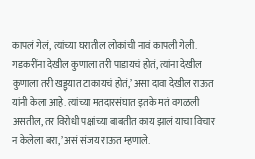कापलं गेलं, त्यांच्या घरातील लोकांची नावं कापली गेली. गडकरींना देखील कुणाला तरी पाडायचं होतं, त्यांना देखील कुणाला तरी खड्ड्यात टाकायचं होतं,’ असा दावा देखील राऊत यांनी केला आहे. त्यांच्या मतदारसंघात इतके मतं वगळली असतील, तर विरोधी पक्षांच्या बाबतीत काय झालं याचा विचार न केलेला बरा,’ असं संजय राऊत म्हणाले.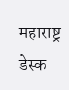महाराष्ट्र डेस्क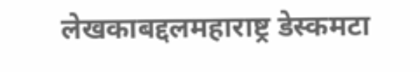लेखकाबद्दलमहाराष्ट्र डेस्कमटा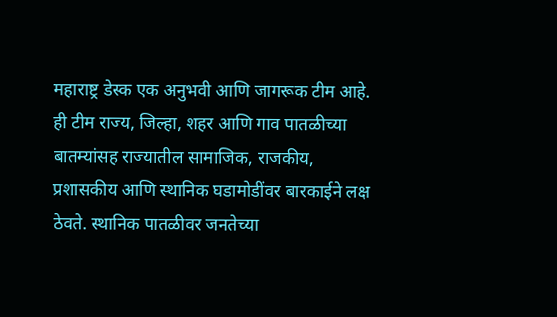महाराष्ट्र डेस्क एक अनुभवी आणि जागरूक टीम आहे. ही टीम राज्य, जिल्हा, शहर आणि गाव पातळीच्या बातम्यांसह राज्यातील सामाजिक, राजकीय, प्रशासकीय आणि स्थानिक घडामोडींवर बारकाईने लक्ष ठेवते. स्थानिक पातळीवर जनतेच्या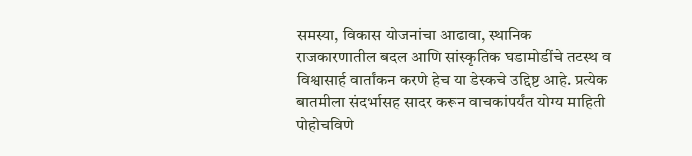समस्या, विकास योजनांचा आढावा, स्थानिक राजकारणातील बदल आणि सांस्कृतिक घडामोडींचे तटस्थ व विश्वासार्ह वार्तांकन करणे हेच या डेस्कचे उद्दिष्ट आहे. प्रत्येक बातमीला संदर्भासह सादर करून वाचकांपर्यंत योग्य माहिती पोहोचविणे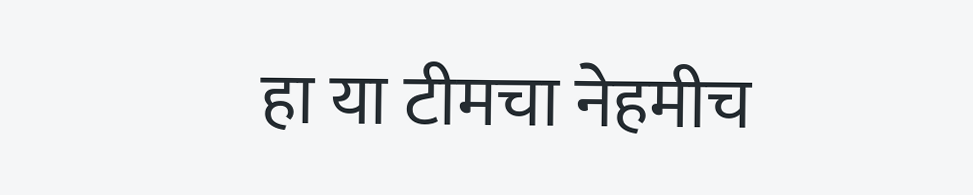हा या टीमचा नेहमीच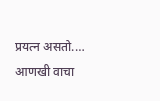प्रयत्न असतो.… आणखी वाचा